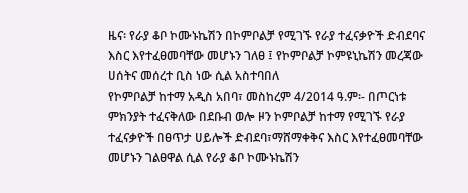ዜና፡ የራያ ቆቦ ኮሙኑኬሽን በኮምቦልቻ የሚገኙ የራያ ተፈናቃዮች ድብደባና እስር እየተፈፀመባቸው መሆኑን ገለፀ ፤ የኮምቦልቻ ኮምዩኒኬሽን መረጃው ሀሰትና መሰረተ ቢስ ነው ሲል አስተባበለ
የኮምቦልቻ ከተማ አዲስ አበባ፣ መስከረም 4/2014 ዓ.ም፡- በጦርነቱ ምክንያት ተፈናቅለው በደቡብ ወሎ ዞን ኮምቦልቻ ከተማ የሚገኙ የራያ ተፈናቃዮች በፀጥታ ሀይሎች ድብደባ፣ማሸማቀቅና እስር እየተፈፀመባቸው መሆኑን ገልፀዋል ሲል የራያ ቆቦ ኮሙኑኬሽን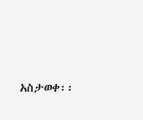አስታወቀ፡፡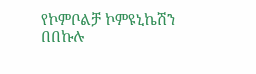የኮምቦልቻ ኮምዩኒኬሽን በበኩሉ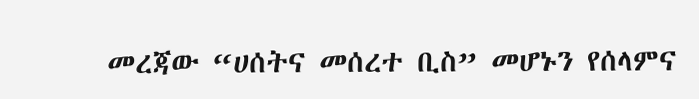መረጃው “ሀሰትና መሰረተ ቢስ” መሆኑን የሰላምና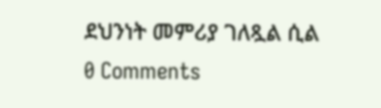ደህንነት መምሪያ ገለጿል ሲል
0 Comments